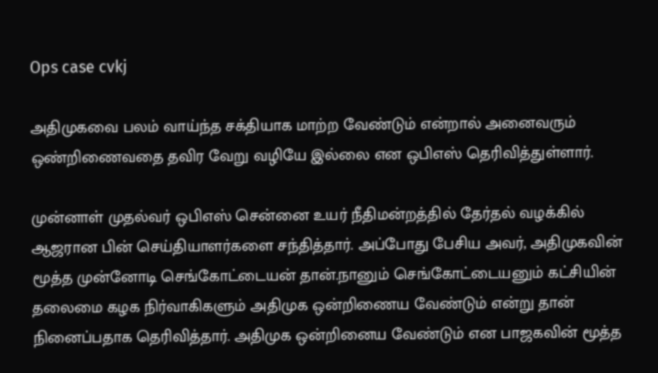Ops case cvkj

அதிமுகவை பலம் வாய்ந்த சக்தியாக மாற்ற வேண்டும் என்றால் அனைவரும் ஒண்றிணைவதை தவிர வேறு வழியே இல்லை என ஒபிஎஸ் தெரிவித்துள்ளார்.

முன்னாள் முதல்வர் ஒபிஎஸ் சென்னை உயர் நீதிமன்றத்தில் தேர்தல் வழக்கில் ஆஜரான பின் செய்தியாளர்களை சந்தித்தார். அப்போது பேசிய அவர், அதிமுகவின் மூத்த முன்னோடி செங்கோட்டையன் தான்.நானும் செங்கோட்டையனும் கட்சியின் தலைமை கழக நிர்வாகிகளும் அதிமுக ஒன்றிணைய வேண்டும் என்று தான் நினைப்பதாக தெரிவித்தார். அதிமுக ஒன்றினைய வேண்டும் என பாஜகவின் மூத்த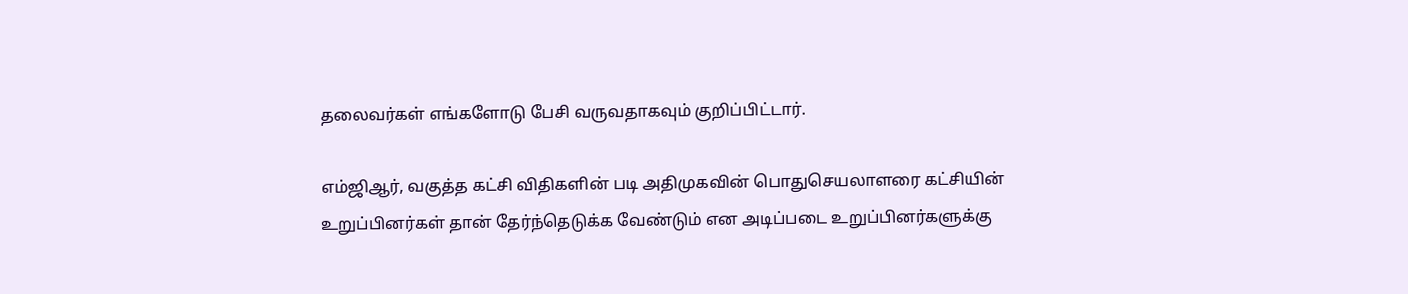தலைவர்கள் எங்களோடு பேசி வருவதாகவும் குறிப்பிட்டார்.

எம்ஜிஆர், வகுத்த கட்சி விதிகளின் படி அதிமுகவின் பொதுசெயலாளரை கட்சியின் உறுப்பினர்கள் தான் தேர்ந்தெடுக்க வேண்டும் என அடிப்படை உறுப்பினர்களுக்கு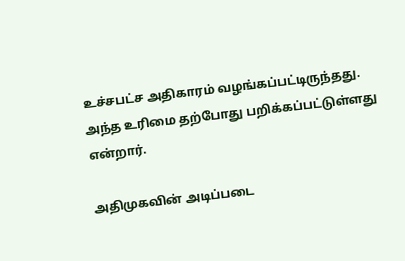உச்சபட்ச அதிகாரம் வழங்கப்பட்டிருந்தது. அந்த உரிமை தற்போது பறிக்கப்பட்டுள்ளது என்றார்.

அதிமுகவின் அடிப்படை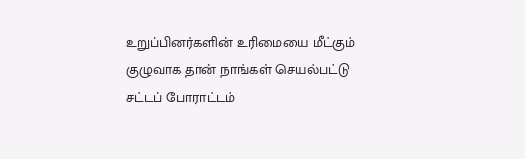உறுப்பினர்களின் உரிமையை மீட்கும் குழுவாக தான் நாங்கள் செயல்பட்டு சட்டப் போராட்டம்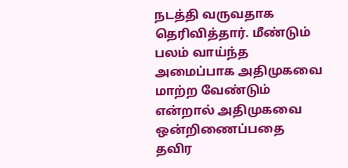நடத்தி வருவதாக தெரிவித்தார். மீண்டும் பலம் வாய்ந்த அமைப்பாக அதிமுகவை மாற்ற வேண்டும் என்றால் அதிமுகவை ஒன்றிணைப்பதை தவிர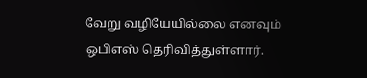வேறு வழியேயில்லை எனவும் ஒபிஎஸ் தெரிவித்துள்ளார்.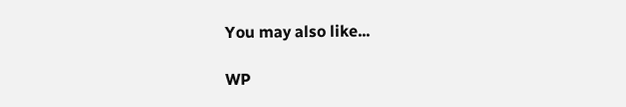You may also like...

WP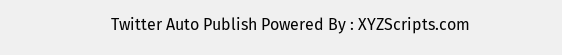Twitter Auto Publish Powered By : XYZScripts.com